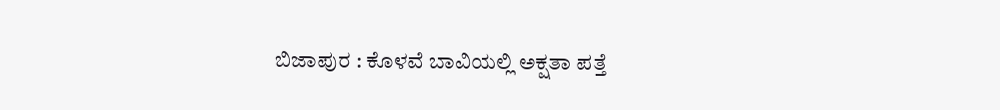ಬಿಜಾಪುರ : ಕೊಳವೆ ಬಾವಿಯಲ್ಲಿ ಅಕ್ಷತಾ ಪತ್ತೆ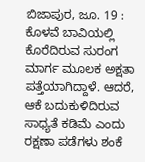ಬಿಜಾಪುರ, ಜೂ. 19 : ಕೊಳವೆ ಬಾವಿಯಲ್ಲಿ ಕೊರೆದಿರುವ ಸುರಂಗ ಮಾರ್ಗ ಮೂಲಕ ಅಕ್ಷತಾ ಪತ್ತೆಯಾಗಿದ್ದಾಳೆ. ಆದರೆ, ಆಕೆ ಬದುಕುಳಿದಿರುವ ಸಾಧ್ಯತೆ ಕಡಿಮೆ ಎಂದು ರಕ್ಷಣಾ ಪಡೆಗಳು ಶಂಕೆ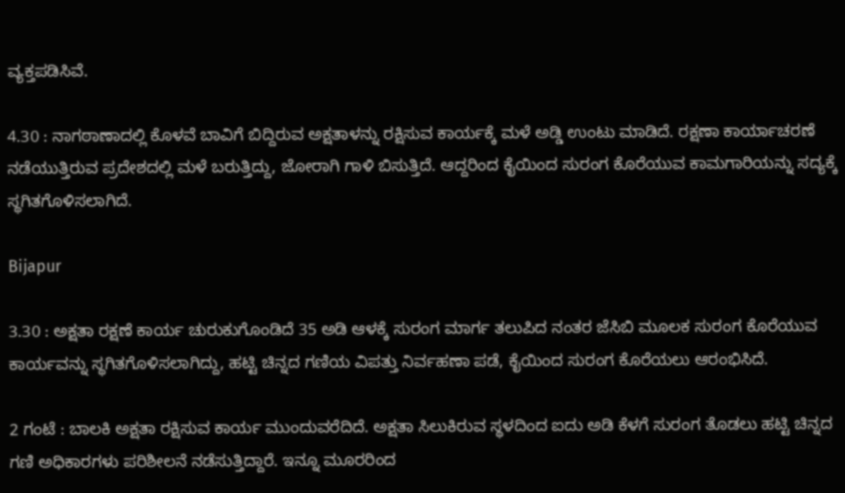ವ್ಯಕ್ತಪಡಿಸಿವೆ.

4.30 : ನಾಗಠಾಣಾದಲ್ಲಿ ಕೊಳವೆ ಬಾವಿಗೆ ಬಿದ್ದಿರುವ ಅಕ್ಷತಾಳನ್ನು ರಕ್ಷಿಸುವ ಕಾರ್ಯಕ್ಕೆ ಮಳೆ ಅಡ್ಡಿ ಉಂಟು ಮಾಡಿದೆ. ರಕ್ಷಣಾ ಕಾರ್ಯಾಚರಣೆ ನಡೆಯುತ್ತಿರುವ ಪ್ರದೇಶದಲ್ಲಿ ಮಳೆ ಬರುತ್ತಿದ್ದು, ಜೋರಾಗಿ ಗಾಳಿ ಬಿಸುತ್ತಿದೆ. ಆದ್ದರಿಂದ ಕೈಯಿಂದ ಸುರಂಗ ಕೊರೆಯುವ ಕಾಮಗಾರಿಯನ್ನು ಸದ್ಯಕ್ಕೆ ಸ್ಥಗಿತಗೊಳಿಸಲಾಗಿದೆ.

Bijapur

3.30 : ಅಕ್ಷತಾ ರಕ್ಷಣೆ ಕಾರ್ಯ ಚುರುಕುಗೊಂಡಿದೆ 35 ಅಡಿ ಆಳಕ್ಕೆ ಸುರಂಗ ಮಾರ್ಗ ತಲುಪಿದ ನಂತರ ಜೆಸಿಬಿ ಮೂಲಕ ಸುರಂಗ ಕೊರೆಯುವ ಕಾರ್ಯವನ್ನು ಸ್ಥಗಿತಗೊಳಿಸಲಾಗಿದ್ದು, ಹಟ್ಟಿ ಚಿನ್ನದ ಗಣಿಯ ವಿಪತ್ತು ನಿರ್ವಹಣಾ ಪಡೆ, ಕೈಯಿಂದ ಸುರಂಗ ಕೊರೆಯಲು ಆರಂಭಿಸಿದೆ.

2 ಗಂಟೆ : ಬಾಲಕಿ ಅಕ್ಷತಾ ರಕ್ಷಿಸುವ ಕಾರ್ಯ ಮುಂದುವರೆದಿದೆ. ಅಕ್ಷತಾ ಸಿಲುಕಿರುವ ಸ್ಥಳದಿಂದ ಐದು ಅಡಿ ಕೆಳಗೆ ಸುರಂಗ ತೊಡಲು ಹಟ್ಟಿ ಚಿನ್ನದ ಗಣಿ ಅಧಿಕಾರಗಳು ಪರಿಶೀಲನೆ ನಡೆಸುತ್ತಿದ್ದಾರೆ. ಇನ್ನೂ ಮೂರರಿಂದ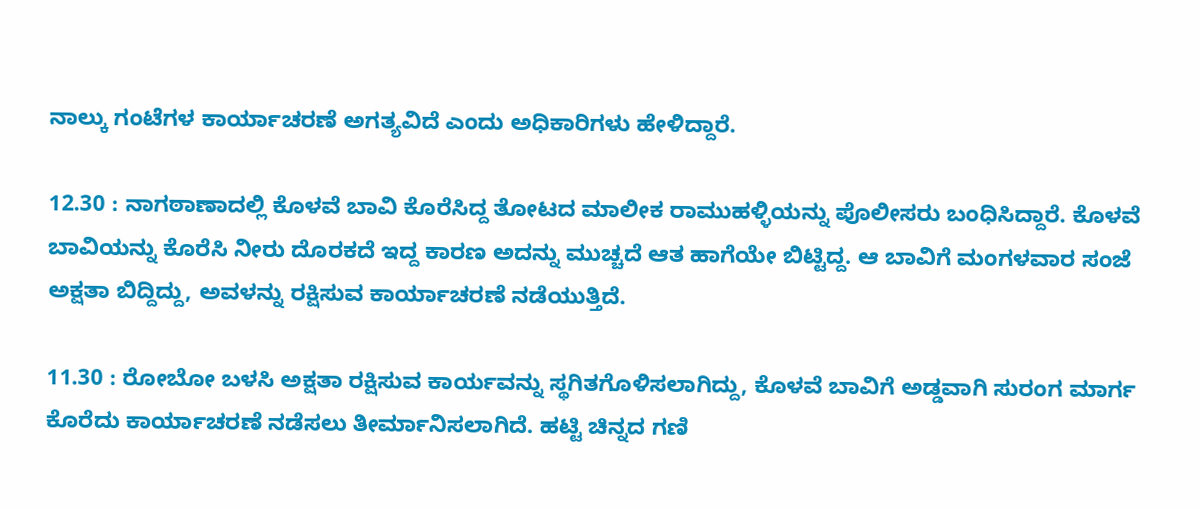ನಾಲ್ಕು ಗಂಟೆಗಳ ಕಾರ್ಯಾಚರಣೆ ಅಗತ್ಯವಿದೆ ಎಂದು ಅಧಿಕಾರಿಗಳು ಹೇಳಿದ್ದಾರೆ.

12.30 : ನಾಗಠಾಣಾದಲ್ಲಿ ಕೊಳವೆ ಬಾವಿ ಕೊರೆಸಿದ್ದ ತೋಟದ ಮಾಲೀಕ ರಾಮುಹಳ್ಳಿಯನ್ನು ಪೊಲೀಸರು ಬಂಧಿಸಿದ್ದಾರೆ. ಕೊಳವೆ ಬಾವಿಯನ್ನು ಕೊರೆಸಿ ನೀರು ದೊರಕದೆ ಇದ್ದ ಕಾರಣ ಅದನ್ನು ಮುಚ್ಚದೆ ಆತ ಹಾಗೆಯೇ ಬಿಟ್ಟಿದ್ದ. ಆ ಬಾವಿಗೆ ಮಂಗಳವಾರ ಸಂಜೆ ಅಕ್ಷತಾ ಬಿದ್ದಿದ್ದು, ಅವಳನ್ನು ರಕ್ಷಿಸುವ ಕಾರ್ಯಾಚರಣೆ ನಡೆಯುತ್ತಿದೆ.

11.30 : ರೋಬೋ ಬಳಸಿ ಅಕ್ಷತಾ ರಕ್ಷಿಸುವ ಕಾರ್ಯವನ್ನು ಸ್ಥಗಿತಗೊಳಿಸಲಾಗಿದ್ದು, ಕೊಳವೆ ಬಾವಿಗೆ ಅಡ್ಡವಾಗಿ ಸುರಂಗ ಮಾರ್ಗ ಕೊರೆದು ಕಾರ್ಯಾಚರಣೆ ನಡೆಸಲು ತೀರ್ಮಾನಿಸಲಾಗಿದೆ. ಹಟ್ಟಿ ಚಿನ್ನದ ಗಣಿ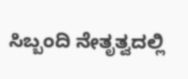ಸಿಬ್ಬಂದಿ ನೇತೃತ್ವದಲ್ಲಿ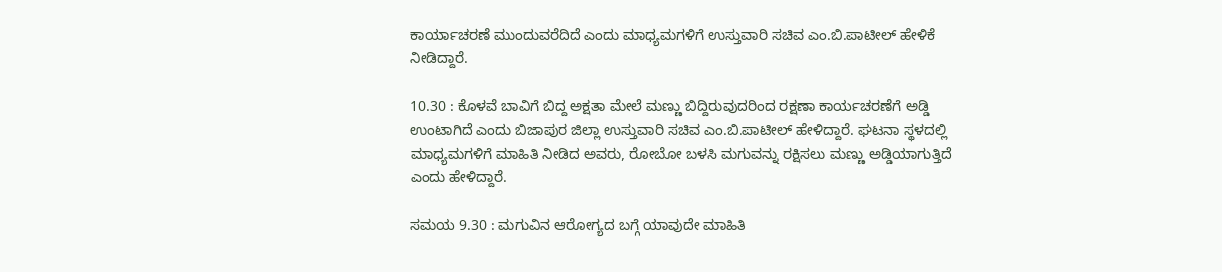ಕಾರ್ಯಾಚರಣೆ ಮುಂದುವರೆದಿದೆ ಎಂದು ಮಾಧ್ಯಮಗಳಿಗೆ ಉಸ್ತುವಾರಿ ಸಚಿವ ಎಂ.ಬಿ.ಪಾಟೀಲ್ ಹೇಳಿಕೆ ನೀಡಿದ್ದಾರೆ.

10.30 : ಕೊಳವೆ ಬಾವಿಗೆ ಬಿದ್ದ ಅಕ್ಷತಾ ಮೇಲೆ ಮಣ್ಣು ಬಿದ್ದಿರುವುದರಿಂದ ರಕ್ಷಣಾ ಕಾರ್ಯಚರಣೆಗೆ ಅಡ್ಡಿ ಉಂಟಾಗಿದೆ ಎಂದು ಬಿಜಾಪುರ ಜಿಲ್ಲಾ ಉಸ್ತುವಾರಿ ಸಚಿವ ಎಂ.ಬಿ.ಪಾಟೀಲ್ ಹೇಳಿದ್ದಾರೆ. ಘಟನಾ ಸ್ಥಳದಲ್ಲಿ ಮಾಧ್ಯಮಗಳಿಗೆ ಮಾಹಿತಿ ನೀಡಿದ ಅವರು, ರೋಬೋ ಬಳಸಿ ಮಗುವನ್ನು ರಕ್ಷಿಸಲು ಮಣ್ಣು ಅಡ್ಡಿಯಾಗುತ್ತಿದೆ ಎಂದು ಹೇಳಿದ್ದಾರೆ.

ಸಮಯ 9.30 : ಮಗುವಿನ ಆರೋಗ್ಯದ ಬಗ್ಗೆ ಯಾವುದೇ ಮಾಹಿತಿ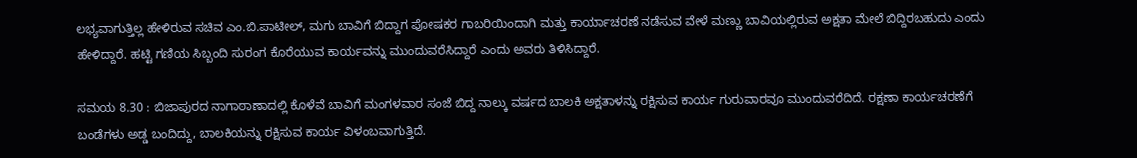ಲಭ್ಯವಾಗುತ್ತಿಲ್ಲ ಹೇಳಿರುವ ಸಚಿವ ಎಂ.ಬಿ.ಪಾಟೀಲ್, ಮಗು ಬಾವಿಗೆ ಬಿದ್ದಾಗ ಪೋಷಕರ ಗಾಬರಿಯಿಂದಾಗಿ ಮತ್ತು ಕಾರ್ಯಾಚರಣೆ ನಡೆಸುವ ವೇಳೆ ಮಣ್ಣು ಬಾವಿಯಲ್ಲಿರುವ ಅಕ್ಷತಾ ಮೇಲೆ ಬಿದ್ದಿರಬಹುದು ಎಂದು ಹೇಳಿದ್ದಾರೆ. ಹಟ್ಟಿ ಗಣಿಯ ಸಿಬ್ಬಂದಿ ಸುರಂಗ ಕೊರೆಯುವ ಕಾರ್ಯವನ್ನು ಮುಂದುವರೆಸಿದ್ದಾರೆ ಎಂದು ಅವರು ತಿಳಿಸಿದ್ದಾರೆ.

ಸಮಯ 8.30 : ಬಿಜಾಪುರದ ನಾಗಾಠಾಣಾದಲ್ಲಿ ಕೊಳೆವೆ ಬಾವಿಗೆ ಮಂಗಳವಾರ ಸಂಜೆ ಬಿದ್ದ ನಾಲ್ಕು ವರ್ಷದ ಬಾಲಕಿ ಅಕ್ಷತಾಳನ್ನು ರಕ್ಷಿಸುವ ಕಾರ್ಯ ಗುರುವಾರವೂ ಮುಂದುವರೆದಿದೆ. ರಕ್ಷಣಾ ಕಾರ್ಯಚರಣೆಗೆ ಬಂಡೆಗಳು ಅಡ್ಡ ಬಂದಿದ್ದು, ಬಾಲಕಿಯನ್ನು ರಕ್ಷಿಸುವ ಕಾರ್ಯ ವಿಳಂಬವಾಗುತ್ತಿದೆ.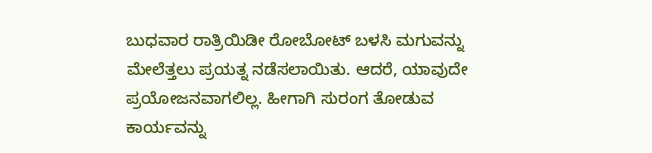ಬುಧವಾರ ರಾತ್ರಿಯಿಡೀ ರೋಬೋಟ್ ಬಳಸಿ ಮಗುವನ್ನು ಮೇಲೆತ್ತಲು ಪ್ರಯತ್ನ ನಡೆಸಲಾಯಿತು. ಆದರೆ, ಯಾವುದೇ ಪ್ರಯೋಜನವಾಗಲಿಲ್ಲ. ಹೀಗಾಗಿ ಸುರಂಗ ತೋಡುವ ಕಾರ್ಯವನ್ನು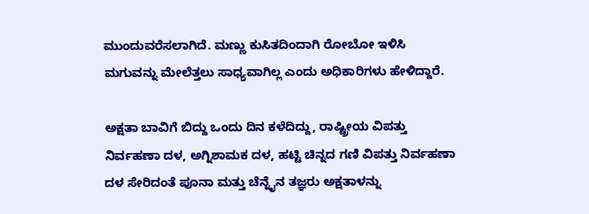ಮುಂದುವರೆಸಲಾಗಿದೆ. ಮಣ್ಣು ಕುಸಿತದಿಂದಾಗಿ ರೋಬೋ ಇಳಿಸಿ ಮಗುವನ್ನು ಮೇಲೆತ್ತಲು ಸಾಧ್ಯವಾಗಿಲ್ಲ ಎಂದು ಅಧಿಕಾರಿಗಳು ಹೇಳಿದ್ದಾರೆ.

ಅಕ್ಷತಾ ಬಾವಿಗೆ ಬಿದ್ದು ಒಂದು ದಿನ ಕಳೆದಿದ್ದು, ರಾಷ್ಟ್ರೀಯ ವಿಪತ್ತು ನಿರ್ವಹಣಾ ದಳ, ಅಗ್ನಿಶಾಮಕ ದಳ, ಹಟ್ಟಿ ಚಿನ್ನದ ಗಣಿ ವಿಪತ್ತು ನಿರ್ವಹಣಾ ದಳ ಸೇರಿದಂತೆ ಪೂನಾ ಮತ್ತು ಚೆನ್ನೈನ ತಜ್ಞರು ಅಕ್ಷತಾಳನ್ನು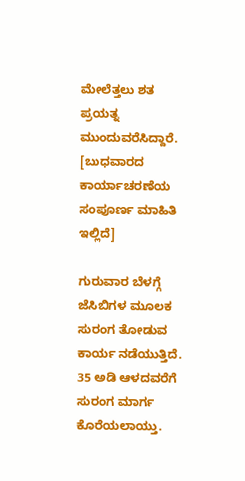ಮೇಲೆತ್ತಲು ಶತ ಪ್ರಯತ್ನ ಮುಂದುವರೆಸಿದ್ದಾರೆ. [ಬುಧವಾರದ ಕಾರ್ಯಾಚರಣೆಯ ಸಂಪೂರ್ಣ ಮಾಹಿತಿ ಇಲ್ಲಿದೆ]

ಗುರುವಾರ ಬೆಳಗ್ಗೆ ಜೆಸಿಬಿಗಳ ಮೂಲಕ ಸುರಂಗ ತೋಡುವ ಕಾರ್ಯ ನಡೆಯುತ್ತಿದೆ. 35 ಅಡಿ ಆಳದವರೆಗೆ ಸುರಂಗ ಮಾರ್ಗ ಕೊರೆಯಲಾಯ್ತು.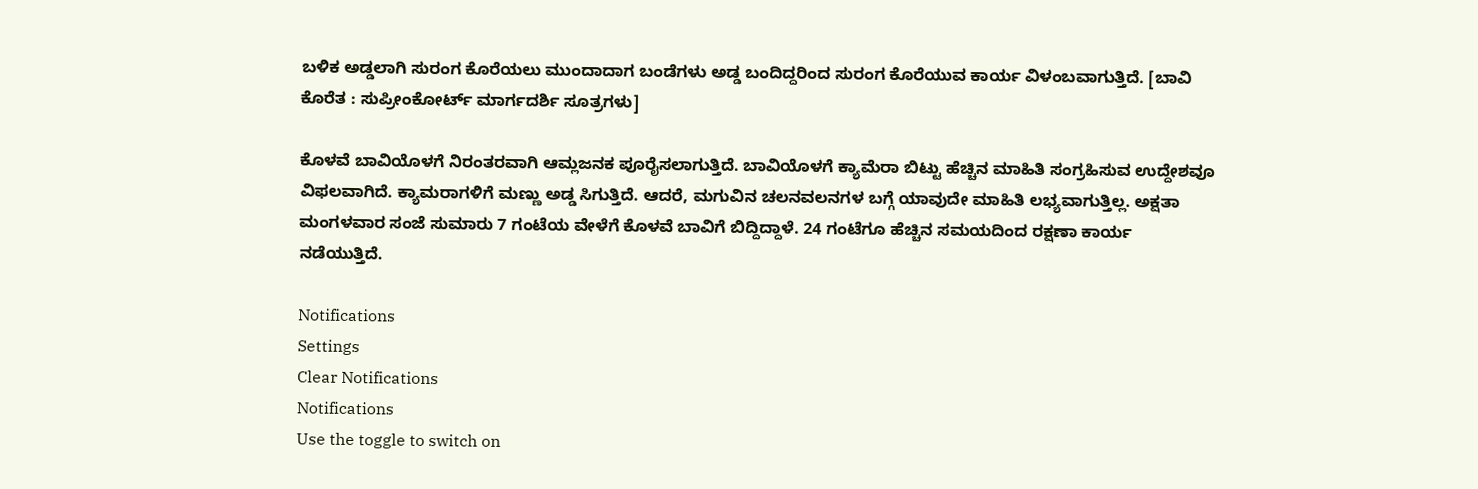ಬಳಿಕ ಅಡ್ಡಲಾಗಿ ಸುರಂಗ ಕೊರೆಯಲು ಮುಂದಾದಾಗ ಬಂಡೆಗಳು ಅಡ್ಡ ಬಂದಿದ್ದರಿಂದ ಸುರಂಗ ಕೊರೆಯುವ ಕಾರ್ಯ ವಿಳಂಬವಾಗುತ್ತಿದೆ. [ಬಾವಿ ಕೊರೆತ : ಸುಪ್ರೀಂಕೋರ್ಟ್ ಮಾರ್ಗದರ್ಶಿ ಸೂತ್ರಗಳು]

ಕೊಳವೆ ಬಾವಿಯೊಳಗೆ ನಿರಂತರವಾಗಿ ಆಮ್ಲಜನಕ ಪೂರೈಸಲಾಗುತ್ತಿದೆ. ಬಾವಿಯೊಳಗೆ ಕ್ಯಾಮೆರಾ ಬಿಟ್ಟು ಹೆಚ್ಚಿನ ಮಾಹಿತಿ ಸಂಗ್ರಹಿಸುವ ಉದ್ದೇಶವೂ ವಿಫಲವಾಗಿದೆ. ಕ್ಯಾಮರಾಗಳಿಗೆ ಮಣ್ಣು ಅಡ್ಡ ಸಿಗುತ್ತಿದೆ. ಆದರೆ, ಮಗುವಿನ ಚಲನವಲನಗಳ ಬಗ್ಗೆ ಯಾವುದೇ ಮಾಹಿತಿ ಲಭ್ಯವಾಗುತ್ತಿಲ್ಲ. ಅಕ್ಷತಾ ಮಂಗಳವಾರ ಸಂಜೆ ಸುಮಾರು 7 ಗಂಟೆಯ ವೇಳೆಗೆ ಕೊಳವೆ ಬಾವಿಗೆ ಬಿದ್ದಿದ್ದಾಳೆ. 24 ಗಂಟೆಗೂ ಹೆಚ್ಚಿನ ಸಮಯದಿಂದ ರಕ್ಷಣಾ ಕಾರ್ಯ ನಡೆಯುತ್ತಿದೆ.

Notifications
Settings
Clear Notifications
Notifications
Use the toggle to switch on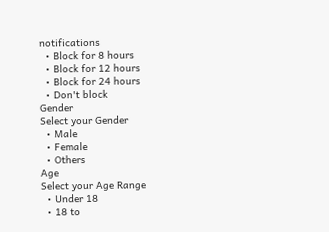notifications
  • Block for 8 hours
  • Block for 12 hours
  • Block for 24 hours
  • Don't block
Gender
Select your Gender
  • Male
  • Female
  • Others
Age
Select your Age Range
  • Under 18
  • 18 to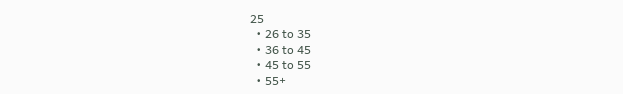25
  • 26 to 35
  • 36 to 45
  • 45 to 55
  • 55+